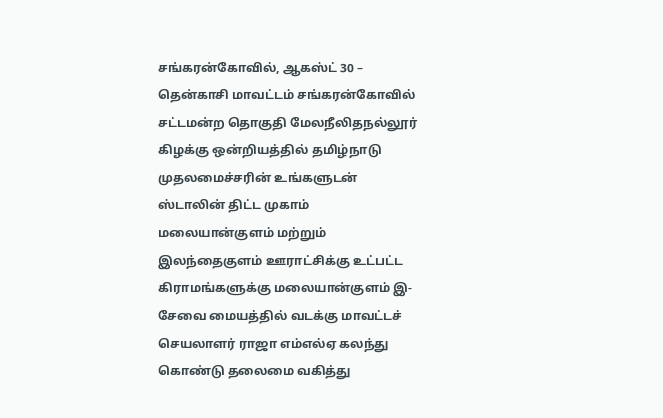சங்கரன்கோவில், ஆகஸ்ட் 30 –
தென்காசி மாவட்டம் சங்கரன்கோவில் சட்டமன்ற தொகுதி மேலநீலிதநல்லூர் கிழக்கு ஒன்றியத்தில் தமிழ்நாடு முதலமைச்சரின் உங்களுடன் ஸ்டாலின் திட்ட முகாம் மலையான்குளம் மற்றும் இலந்தைகுளம் ஊராட்சிக்கு உட்பட்ட கிராமங்களுக்கு மலையான்குளம் இ-சேவை மையத்தில் வடக்கு மாவட்டச் செயலாளர் ராஜா எம்எல்ஏ கலந்து கொண்டு தலைமை வகித்து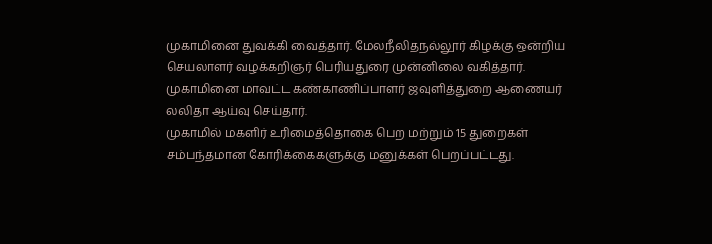முகாமினை துவக்கி வைத்தார். மேலநீலிதநல்லூர் கிழக்கு ஒன்றிய செயலாளர் வழக்கறிஞர் பெரியதுரை முன்னிலை வகித்தார். முகாமினை மாவட்ட கண்காணிப்பாளர் ஜவுளித்துறை ஆணையர் லலிதா ஆய்வு செய்தார்.
முகாமில் மகளிர் உரிமைத்தொகை பெற மற்றும் 15 துறைகள் சம்பந்தமான கோரிக்கைகளுக்கு மனுக்கள் பெறப்பட்டது.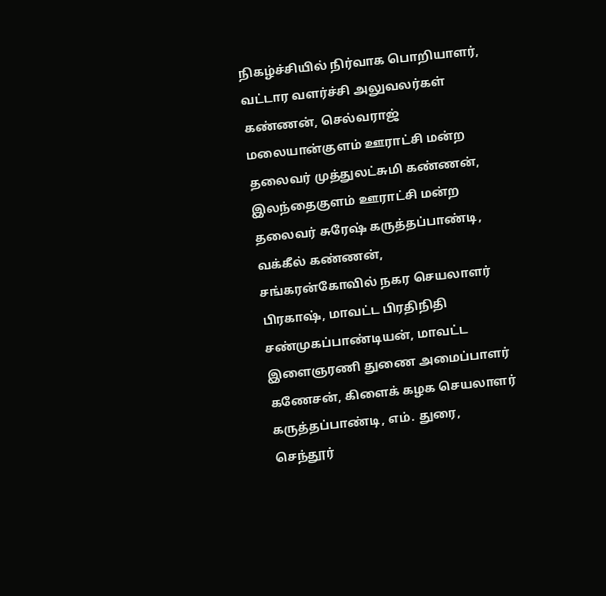நிகழ்ச்சியில் நிர்வாக பொறியாளர், வட்டார வளர்ச்சி அலுவலர்கள் கண்ணன், செல்வராஜ் மலையான்குளம் ஊராட்சி மன்ற தலைவர் முத்துலட்சுமி கண்ணன், இலந்தைகுளம் ஊராட்சி மன்ற தலைவர் சுரேஷ் கருத்தப்பாண்டி, வக்கீல் கண்ணன், சங்கரன்கோவில் நகர செயலாளர் பிரகாஷ், மாவட்ட பிரதிநிதி சண்முகப்பாண்டியன், மாவட்ட இளைஞரணி துணை அமைப்பாளர் கணேசன், கிளைக் கழக செயலாளர் கருத்தப்பாண்டி, எம். துரை, செந்தூர்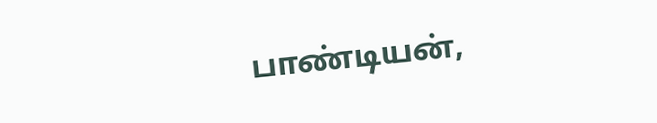பாண்டியன்,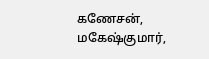கணேசன், மகேஷ்குமார்,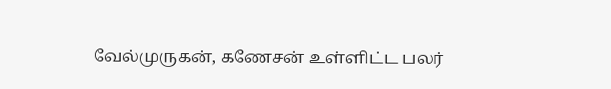வேல்முருகன், கணேசன் உள்ளிட்ட பலர்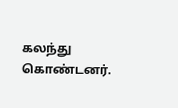கலந்து கொண்டனர்.